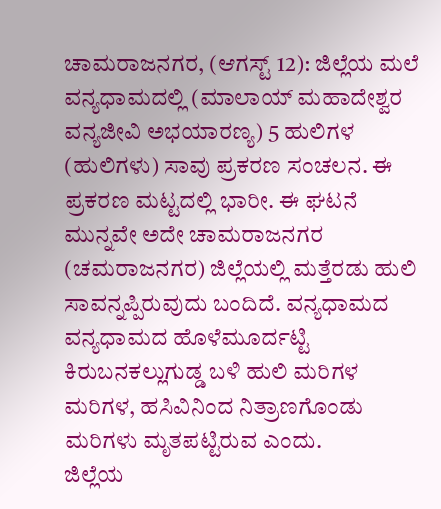ಚಾಮರಾಜನಗರ, (ಆಗಸ್ಟ್ 12): ಜಿಲ್ಲೆಯ ಮಲೆ ವನ್ಯಧಾಮದಲ್ಲಿ (ಮಾಲಾಯ್ ಮಹಾದೇಶ್ವರ ವನ್ಯಜೀವಿ ಅಭಯಾರಣ್ಯ) 5 ಹುಲಿಗಳ (ಹುಲಿಗಳು) ಸಾವು ಪ್ರಕರಣ ಸಂಚಲನ. ಈ ಪ್ರಕರಣ ಮಟ್ಟದಲ್ಲಿ ಭಾರೀ. ಈ ಘಟನೆ ಮುನ್ನವೇ ಅದೇ ಚಾಮರಾಜನಗರ (ಚಮರಾಜನಗರ) ಜಿಲ್ಲೆಯಲ್ಲಿ ಮತ್ತೆರಡು ಹುಲಿ ಸಾವನ್ನಪ್ಪಿರುವುದು ಬಂದಿದೆ. ವನ್ಯಧಾಮದ ವನ್ಯಧಾಮದ ಹೊಳೆಮೂರ್ದಟ್ಟಿ ಕಿರುಬನಕಲ್ಲುಗುಡ್ಡ ಬಳಿ ಹುಲಿ ಮರಿಗಳ ಮರಿಗಳ, ಹಸಿವಿನಿಂದ ನಿತ್ರಾಣಗೊಂಡು ಮರಿಗಳು ಮೃತಪಟ್ಟಿರುವ ಎಂದು.
ಜಿಲ್ಲೆಯ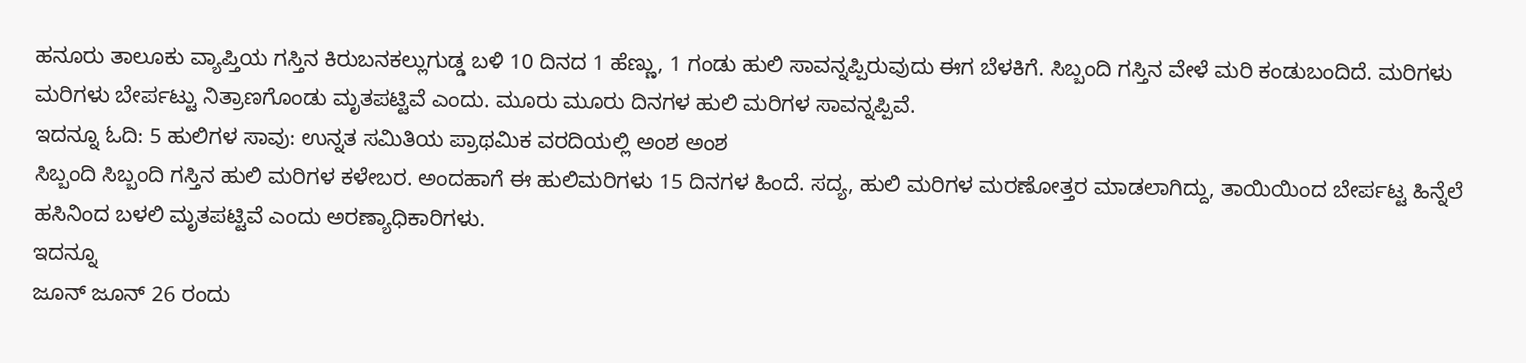ಹನೂರು ತಾಲೂಕು ವ್ಯಾಪ್ತಿಯ ಗಸ್ತಿನ ಕಿರುಬನಕಲ್ಲುಗುಡ್ಡ ಬಳಿ 10 ದಿನದ 1 ಹೆಣ್ಣು, 1 ಗಂಡು ಹುಲಿ ಸಾವನ್ನಪ್ಪಿರುವುದು ಈಗ ಬೆಳಕಿಗೆ. ಸಿಬ್ಬಂದಿ ಗಸ್ತಿನ ವೇಳೆ ಮರಿ ಕಂಡುಬಂದಿದೆ. ಮರಿಗಳು ಮರಿಗಳು ಬೇರ್ಪಟ್ಟು ನಿತ್ರಾಣಗೊಂಡು ಮೃತಪಟ್ಟಿವೆ ಎಂದು. ಮೂರು ಮೂರು ದಿನಗಳ ಹುಲಿ ಮರಿಗಳ ಸಾವನ್ನಪ್ಪಿವೆ.
ಇದನ್ನೂ ಓದಿ: 5 ಹುಲಿಗಳ ಸಾವು: ಉನ್ನತ ಸಮಿತಿಯ ಪ್ರಾಥಮಿಕ ವರದಿಯಲ್ಲಿ ಅಂಶ ಅಂಶ
ಸಿಬ್ಬಂದಿ ಸಿಬ್ಬಂದಿ ಗಸ್ತಿನ ಹುಲಿ ಮರಿಗಳ ಕಳೇಬರ. ಅಂದಹಾಗೆ ಈ ಹುಲಿಮರಿಗಳು 15 ದಿನಗಳ ಹಿಂದೆ. ಸದ್ಯ, ಹುಲಿ ಮರಿಗಳ ಮರಣೋತ್ತರ ಮಾಡಲಾಗಿದ್ದು, ತಾಯಿಯಿಂದ ಬೇರ್ಪಟ್ಟ ಹಿನ್ನೆಲೆ ಹಸಿನಿಂದ ಬಳಲಿ ಮೃತಪಟ್ಟಿವೆ ಎಂದು ಅರಣ್ಯಾಧಿಕಾರಿಗಳು.
ಇದನ್ನೂ
ಜೂನ್ ಜೂನ್ 26 ರಂದು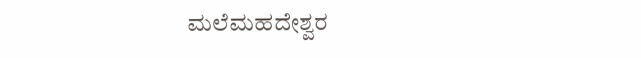ಮಲೆಮಹದೇಶ್ವರ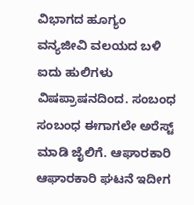ವಿಭಾಗದ ಹೂಗ್ಯಂ ವನ್ಯಜೀವಿ ವಲಯದ ಬಳಿ ಐದು ಹುಲಿಗಳು ವಿಷಪ್ರಾಷನದಿಂದ. ಸಂಬಂಧ ಸಂಬಂಧ ಈಗಾಗಲೇ ಅರೆಸ್ಟ್ ಮಾಡಿ ಜೈಲಿಗೆ. ಆಘಾರಕಾರಿ ಆಘಾರಕಾರಿ ಘಟನೆ ಇದೀಗ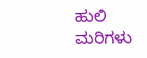ಹುಲಿ ಮರಿಗಳು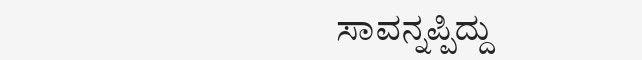ಸಾವನ್ನಪ್ಪಿದ್ದು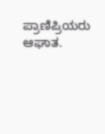ಪ್ರಾಣಿಪ್ರಿಯರು ಆಘಾತ.